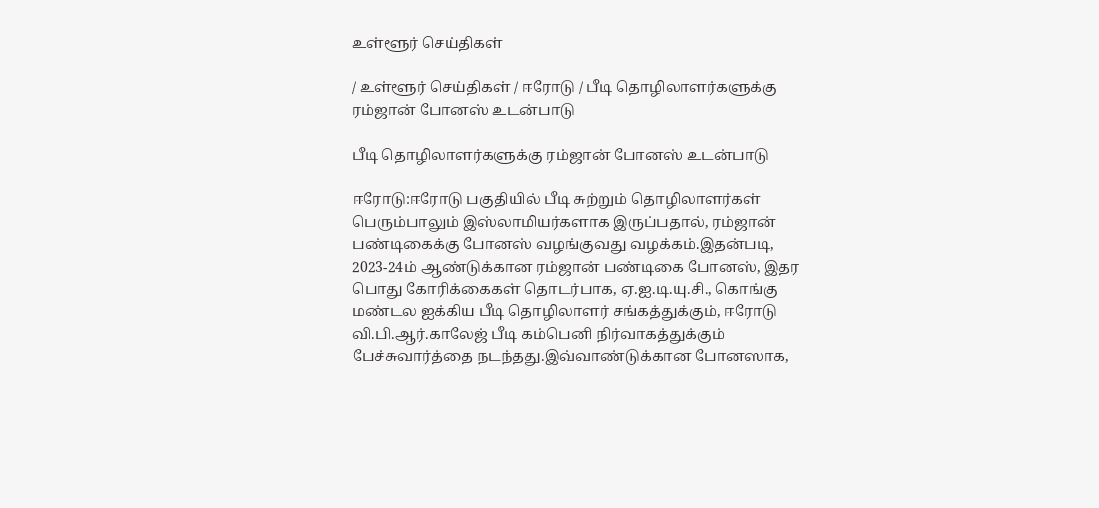உள்ளூர் செய்திகள்

/ உள்ளூர் செய்திகள் / ஈரோடு / பீடி தொழிலாளர்களுக்கு ரம்ஜான் போனஸ் உடன்பாடு

பீடி தொழிலாளர்களுக்கு ரம்ஜான் போனஸ் உடன்பாடு

ஈரோடு:ஈரோடு பகுதியில் பீடி சுற்றும் தொழிலாளர்கள் பெரும்பாலும் இஸ்லாமியர்களாக இருப்பதால், ரம்ஜான் பண்டிகைக்கு போனஸ் வழங்குவது வழக்கம்.இதன்படி, 2023-24ம் ஆண்டுக்கான ரம்ஜான் பண்டிகை போனஸ், இதர பொது கோரிக்கைகள் தொடர்பாக, ஏ.ஐ.டி.யு.சி., கொங்கு மண்டல ஐக்கிய பீடி தொழிலாளர் சங்கத்துக்கும், ஈரோடு வி.பி.ஆர்.காலேஜ் பீடி கம்பெனி நிர்வாகத்துக்கும் பேச்சுவார்த்தை நடந்தது.இவ்வாண்டுக்கான போனஸாக,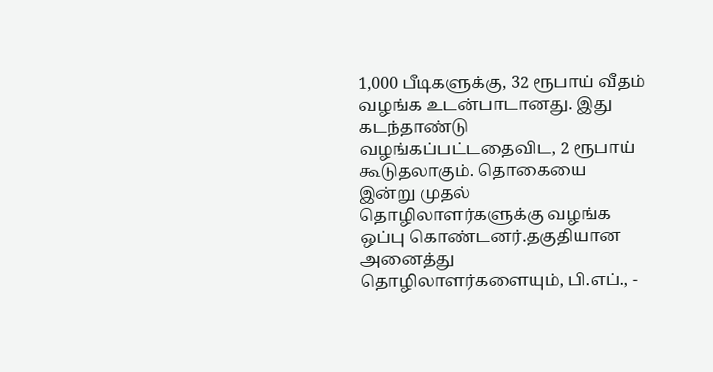1,000 பீடிகளுக்கு, 32 ரூபாய் வீதம் வழங்க உடன்பாடானது. இது கடந்தாண்டு வழங்கப்பட்டதைவிட, 2 ரூபாய் கூடுதலாகும். தொகையை இன்று முதல் தொழிலாளர்களுக்கு வழங்க ஒப்பு கொண்டனர்.தகுதியான அனைத்து தொழிலாளர்களையும், பி.எப்., -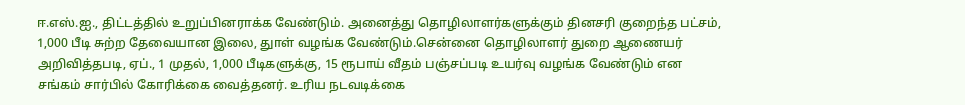ஈ.எஸ்.ஐ., திட்டத்தில் உறுப்பினராக்க வேண்டும். அனைத்து தொழிலாளர்களுக்கும் தினசரி குறைந்த பட்சம், 1,000 பீடி சுற்ற தேவையான இலை, துாள் வழங்க வேண்டும்.சென்னை தொழிலாளர் துறை ஆணையர் அறிவித்தபடி, ஏப்., 1 முதல், 1,000 பீடிகளுக்கு, 15 ரூபாய் வீதம் பஞ்சப்படி உயர்வு வழங்க வேண்டும் என சங்கம் சார்பில் கோரிக்கை வைத்தனர். உரிய நடவடிக்கை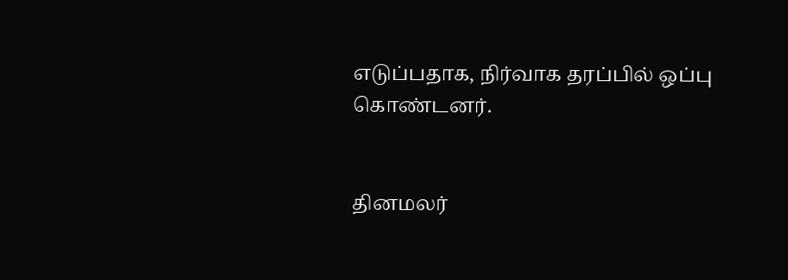எடுப்பதாக, நிர்வாக தரப்பில் ஒப்பு கொண்டனர்.


தினமலர்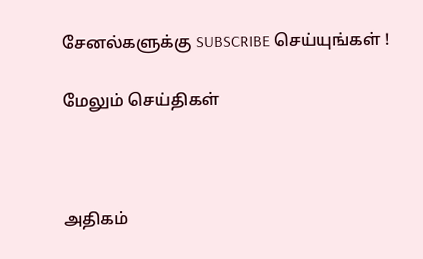சேனல்களுக்கு SUBSCRIBE செய்யுங்கள் !

மேலும் செய்திகள்



அதிகம்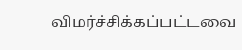விமர்ச்சிக்கப்பட்டவை